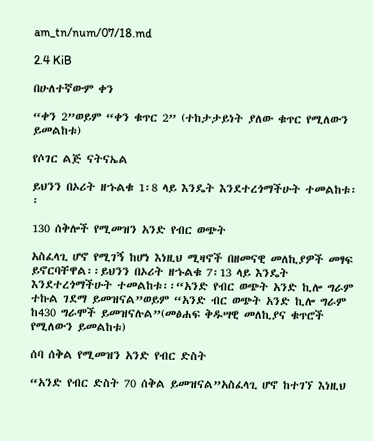am_tn/num/07/18.md

2.4 KiB

በሁለተኛውም ቀን

“ቀን 2”ወይም “ቀን ቁጥር 2” (ተከታታይነት ያለው ቁጥር የሚለውን ይመልከቱ)

የሶገር ልጅ ናትናኤል

ይህንን በኦሪት ዘኁልቁ 1፡8 ላይ እንዴት እንደተረጎማችሁት ተመልከቱ፡፡

130 ሰቅሎች የሚመዝን አንድ የብር ወጭት

አስፈላጊ ሆኖ የሚገኝ ከሆነ እነዚህ ሚዛኖች በዘመናዊ መለኪያዎች መፃፍ ይኖርባቸዋል፡፡ይህንን በኦሪት ዘኁልቁ 7፡13 ላይ እንዴት እንደተረጎማችሁት ተመልከቱ፡፡“አንድ የብር ወጭት አንድ ኪሎ ግራም ተኩል ገደማ ይመዝናል”ወይም “አንድ ብር ወጭት አንድ ኪሎ ግራም ከ430 ግራሞች ይመዝናሉል”(መፅሐፍ ቅዱሣዊ መለኪያና ቁጥሮች የሚለውን ይመልከቱ)

ሰባ ሰቅል የሚመዝን አንድ የብር ድስት

“አንድ የብር ድስት 70 ሰቅል ይመዝናል”አስፈላጊ ሆኖ ከተገኘ እነዚህ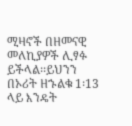ሚዛኖች በዘመናዊ መለኪያዎች ሊፃፉ ይችላል፡፡ይህንን በኦሪት ዘኁልቁ 1፡13 ላይ እንዴት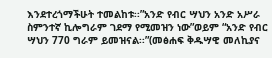እንደተረጎማችሁት ተመልከቱ፡፡”አንድ የብር ሣህን አንድ አሥራ ስምንተኛ ኪሎግራም ገደማ የሚመዝን ነው”ወይም “አንድ የብር ሣህን 770 ግራም ይመዝናል፡፡”(መፅሐፍ ቅዱሣዊ መለኪያና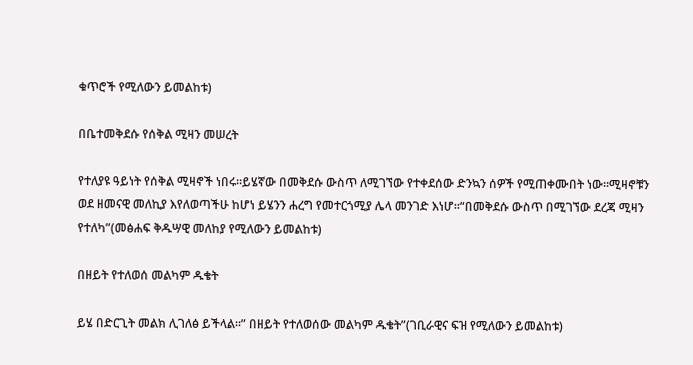ቁጥሮች የሚለውን ይመልከቱ)

በቤተመቅደሱ የሰቅል ሚዛን መሠረት

የተለያዩ ዓይነት የሰቅል ሚዛኖች ነበሩ፡፡ይሄኛው በመቅደሱ ውስጥ ለሚገኘው የተቀደሰው ድንኳን ሰዎች የሚጠቀሙበት ነው፡፡ሚዛኖቹን ወደ ዘመናዊ መለኪያ እየለወጣችሁ ከሆነ ይሄንን ሐረግ የመተርጎሚያ ሌላ መንገድ እነሆ፡፡“በመቅደሱ ውስጥ በሚገኘው ደረጃ ሚዛን የተለካ”(መፅሐፍ ቅዱሣዊ መለከያ የሚለውን ይመልከቱ)

በዘይት የተለወሰ መልካም ዱቄት

ይሄ በድርጊት መልክ ሊገለፅ ይችላል፡፡” በዘይት የተለወሰው መልካም ዱቄት”(ገቢራዊና ፍዝ የሚለውን ይመልከቱ)